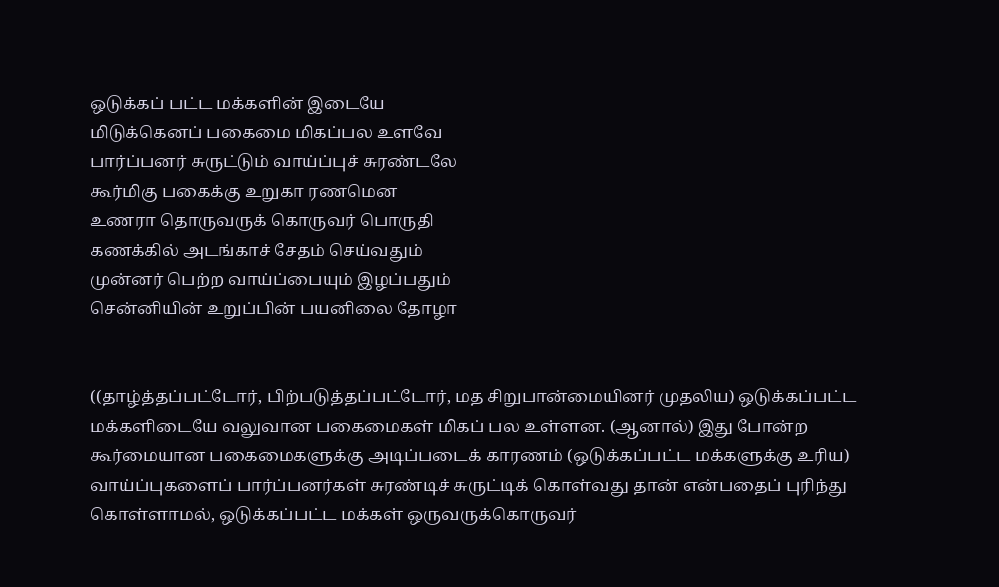ஒடுக்கப் பட்ட மக்களின் இடையே
மிடுக்கெனப் பகைமை மிகப்பல உளவே
பார்ப்பனர் சுருட்டும் வாய்ப்புச் சுரண்டலே
கூர்மிகு பகைக்கு உறுகா ரணமென
உணரா தொருவருக் கொருவர் பொருதி
கணக்கில் அடங்காச் சேதம் செய்வதும்
முன்னர் பெற்ற வாய்ப்பையும் இழப்பதும்
சென்னியின் உறுப்பின் பயனிலை தோழா


((தாழ்த்தப்பட்டோர், பிற்படுத்தப்பட்டோர், மத சிறுபான்மையினர் முதலிய) ஒடுக்கப்பட்ட மக்களிடையே வலுவான பகைமைகள் மிகப் பல உள்ளன. (ஆனால்) இது போன்ற கூர்மையான பகைமைகளுக்கு அடிப்படைக் காரணம் (ஒடுக்கப்பட்ட மக்களுக்கு உரிய) வாய்ப்புகளைப் பார்ப்பனர்கள் சுரண்டிச் சுருட்டிக் கொள்வது தான் என்பதைப் புரிந்து கொள்ளாமல், ஒடுக்கப்பட்ட மக்கள் ஒருவருக்கொருவர்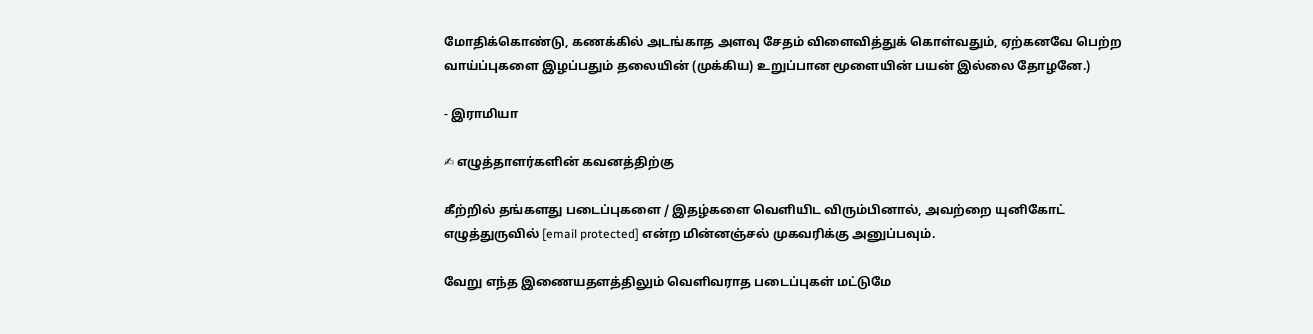மோதிக்கொண்டு, கணக்கில் அடங்காத அளவு சேதம் விளைவித்துக் கொள்வதும், ஏற்கனவே பெற்ற வாய்ப்புகளை இழப்பதும் தலையின் (முக்கிய) உறுப்பான மூளையின் பயன் இல்லை தோழனே.)

- இராமியா

✍ எழுத்தாளர்களின் கவனத்திற்கு

கீற்றில் தங்களது படைப்புகளை / இதழ்களை வெளியிட விரும்பினால், அவற்றை யுனிகோட் எழுத்துருவில் [email protected] என்ற மின்னஞ்சல் முகவரிக்கு அனுப்பவும்.

வேறு எந்த இணையதளத்திலும் வெளிவராத படைப்புகள் மட்டுமே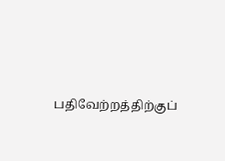பதிவேற்றத்திற்குப்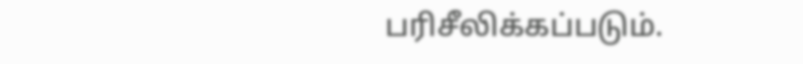பரிசீலிக்கப்படும்.